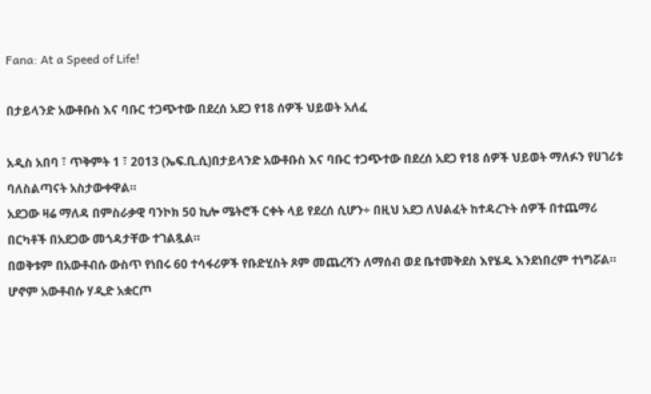Fana: At a Speed of Life!

በታይላንድ አውቶቡስ እና ባቡር ተጋጭተው በደረሰ አደጋ የ18 ሰዎች ህይወት አለፈ

አዲስ አበባ ፣ ጥቅምት 1 ፣ 2013 (ኤፍ.ቢ.ሲ)በታይላንድ አውቶቡስ እና ባቡር ተጋጭተው በደረሰ አደጋ የ18 ሰዎች ህይወት ማለፉን የሀገሪቱ ባለስልጣናት አስታውቀዋል።
አደጋው ዛሬ ማለዳ በምስራቃዊ ባንኮክ 50 ኪሎ ሜትሮች ርቀት ላይ የደረሰ ሲሆን÷ በዚህ አደጋ ለህልፈት ከተዳረጉት ሰዎች በተጨማሪ በርካቶች በአደጋው መጎዳታቸው ተገልጿል።
በወቅቱም በአውቶብሱ ውስጥ የነበሩ 60 ተሳፋሪዎች የቡድሂስት ጾም መጨረሻን ለማሰብ ወደ ቤተመቅደስ እየሄዱ እንደነበረም ተነግሯል።
ሆኖም አውቶብሱ ሃዲድ አቋርጦ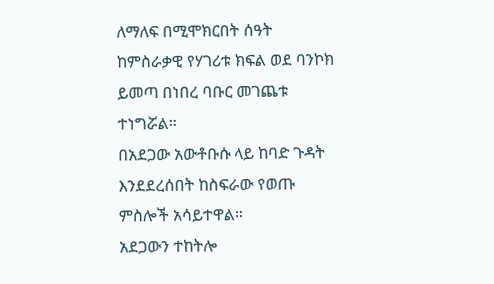ለማለፍ በሚሞክርበት ሰዓት ከምስራቃዊ የሃገሪቱ ክፍል ወደ ባንኮክ ይመጣ በነበረ ባቡር መገጨቱ ተነግሯል።
በአደጋው አውቶቡሱ ላይ ከባድ ጉዳት እንደደረሰበት ከስፍራው የወጡ ምስሎች አሳይተዋል።
አደጋውን ተከትሎ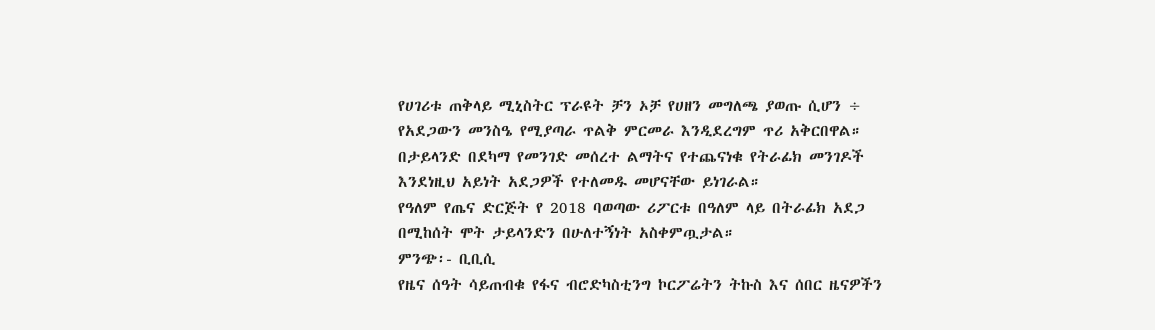የሀገሪቱ ጠቅላይ ሚኒስትር ፕራዩት ቻን ኦቻ የሀዘን መግለጫ ያወጡ ሲሆን ÷ የአደጋውን መንስዔ የሚያጣራ ጥልቅ ምርመራ እንዲደረግም ጥሪ አቅርበዋል።
በታይላንድ በደካማ የመንገድ መሰረተ ልማትና የተጨናነቁ የትራፊክ መንገዶች እንደነዚህ አይነት አደጋዎች የተለመዱ መሆናቸው ይነገራል።
የዓለም የጤና ድርጅት የ 2018 ባወጣው ሪፖርቱ በዓለም ላይ በትራፊክ አደጋ በሚከሰት ሞት ታይላንድን በሁለተኝነት አስቀምጧታል።
ምንጭ፡- ቢቢሲ
የዜና ሰዓት ሳይጠብቁ የፋና ብሮድካስቲንግ ኮርፖሬትን ትኩስ እና ሰበር ዜናዎችን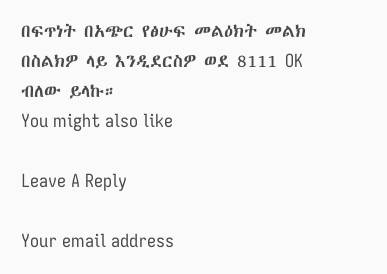በፍጥነት በአጭር የፅሁፍ መልዕክት መልክ በስልክዎ ላይ እንዲደርስዎ ወደ 8111 OK ብለው ይላኩ።
You might also like

Leave A Reply

Your email address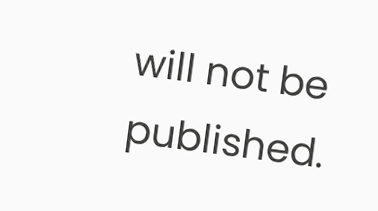will not be published.